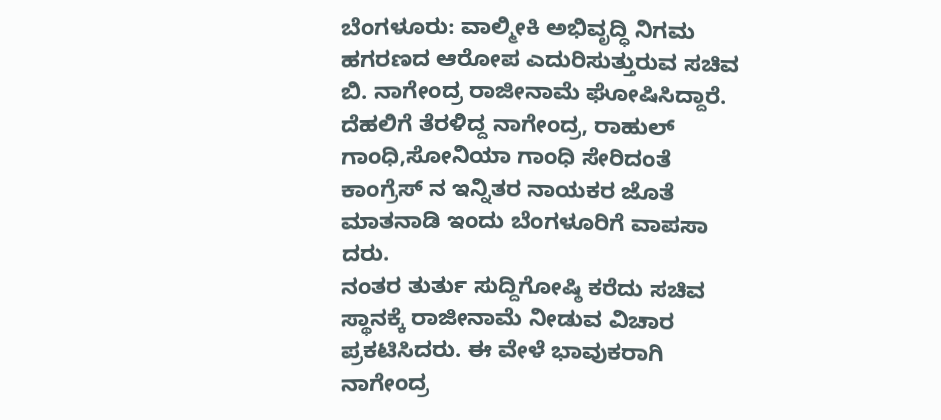ಬೆಂಗಳೂರು: ವಾಲ್ಮೀಕಿ ಅಭಿವೃದ್ಧಿ ನಿಗಮ ಹಗರಣದ ಆರೋಪ ಎದುರಿಸುತ್ತುರುವ ಸಚಿವ ಬಿ. ನಾಗೇಂದ್ರ ರಾಜೀನಾಮೆ ಘೋಷಿಸಿದ್ದಾರೆ.
ದೆಹಲಿಗೆ ತೆರಳಿದ್ದ ನಾಗೇಂದ್ರ, ರಾಹುಲ್ ಗಾಂಧಿ,ಸೋನಿಯಾ ಗಾಂಧಿ ಸೇರಿದಂತೆ ಕಾಂಗ್ರೆಸ್ ನ ಇನ್ನಿತರ ನಾಯಕರ ಜೊತೆ ಮಾತನಾಡಿ ಇಂದು ಬೆಂಗಳೂರಿಗೆ ವಾಪಸಾ ದರು.
ನಂತರ ತುರ್ತು ಸುದ್ದಿಗೋಷ್ಠಿ ಕರೆದು ಸಚಿವ ಸ್ಥಾನಕ್ಕೆ ರಾಜೀನಾಮೆ ನೀಡುವ ವಿಚಾರ ಪ್ರಕಟಿಸಿದರು. ಈ ವೇಳೆ ಭಾವುಕರಾಗಿ ನಾಗೇಂದ್ರ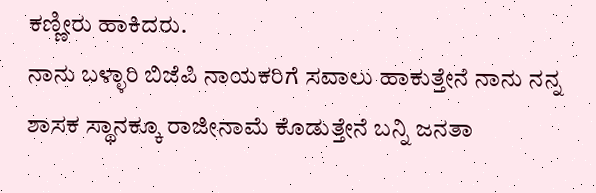ಕಣ್ಣೀರು ಹಾಕಿದರು.
ನಾನು ಬಳ್ಳಾರಿ ಬಿಜೆಪಿ ನಾಯಕರಿಗೆ ಸವಾಲು ಹಾಕುತ್ತೇನೆ ನಾನು ನನ್ನ ಶಾಸಕ ಸ್ಥಾನಕ್ಕೂ ರಾಜೀನಾಮೆ ಕೊಡುತ್ತೇನೆ ಬನ್ನಿ ಜನತಾ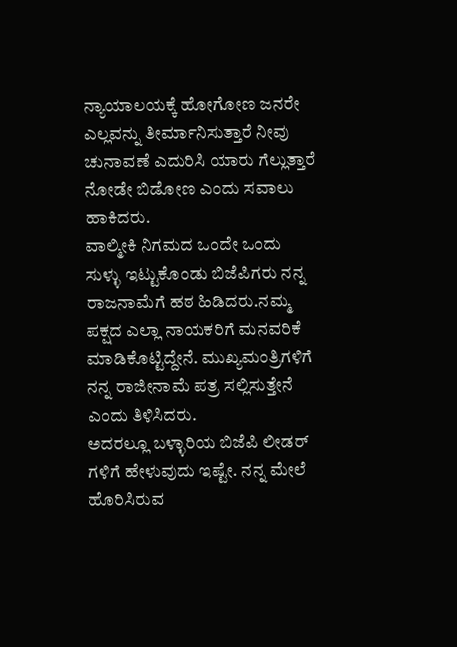ನ್ಯಾಯಾಲಯಕ್ಕೆ ಹೋಗೋಣ ಜನರೇ ಎಲ್ಲವನ್ನು ತೀರ್ಮಾನಿಸುತ್ತಾರೆ ನೀವು ಚುನಾವಣೆ ಎದುರಿಸಿ ಯಾರು ಗೆಲ್ಲುತ್ತಾರೆ ನೋಡೇ ಬಿಡೋಣ ಎಂದು ಸವಾಲು ಹಾಕಿದರು.
ವಾಲ್ಮೀಕಿ ನಿಗಮದ ಒಂದೇ ಒಂದು ಸುಳ್ಳು ಇಟ್ಟುಕೊಂಡು ಬಿಜೆಪಿಗರು ನನ್ನ ರಾಜನಾಮೆಗೆ ಹಠ ಹಿಡಿದರು.ನಮ್ಮ ಪಕ್ಷದ ಎಲ್ಲಾ ನಾಯಕರಿಗೆ ಮನವರಿಕೆ ಮಾಡಿಕೊಟ್ಟಿದ್ದೇನೆ. ಮುಖ್ಯಮಂತ್ರಿಗಳಿಗೆ ನನ್ನ ರಾಜೀನಾಮೆ ಪತ್ರ ಸಲ್ಲಿಸುತ್ತೇನೆ ಎಂದು ತಿಳಿಸಿದರು.
ಅದರಲ್ಲೂ ಬಳ್ಳಾರಿಯ ಬಿಜೆಪಿ ಲೀಡರ್ ಗಳಿಗೆ ಹೇಳುವುದು ಇಷ್ಟೇ. ನನ್ನ ಮೇಲೆ ಹೊರಿಸಿರುವ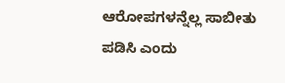ಆರೋಪಗಳನ್ನೆಲ್ಲ ಸಾಬೀತು ಪಡಿಸಿ ಎಂದು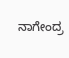ನಾಗೇಂದ್ರ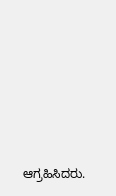ಆಗ್ರಹಿಸಿದರು.